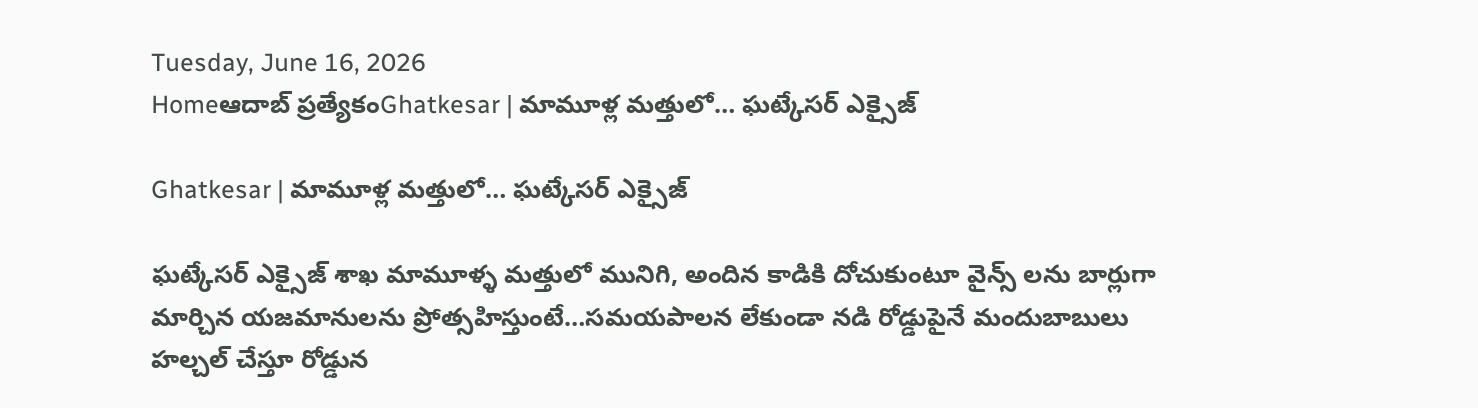Tuesday, June 16, 2026
Homeఆదాబ్ ప్రత్యేకంGhatkesar | మామూళ్ల మత్తులో… ఘట్కేసర్ ఎక్సైజ్

Ghatkesar | మామూళ్ల మత్తులో… ఘట్కేసర్ ఎక్సైజ్

ఘట్కేసర్ ఎక్సైజ్ శాఖ మామూళ్ళ మత్తులో మునిగి, అందిన కాడికి దోచుకుంటూ వైన్స్ లను బార్లుగా మార్చిన యజమానులను ప్రోత్సహిస్తుంటే…సమయపాలన లేకుండా నడి రోడ్డుపైనే మందుబాబులు హల్చల్ చేస్తూ రోడ్డున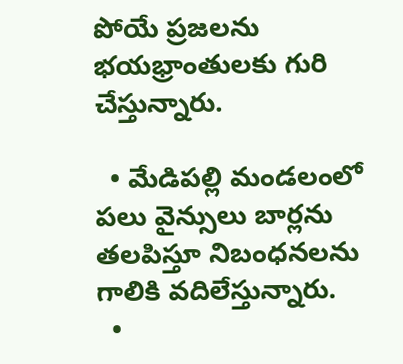పోయే ప్రజలను భయభ్రాంతులకు గురి చేస్తున్నారు.

  • మేడిపల్లి మండలంలో పలు వైన్సులు బార్లను తలపిస్తూ నిబంధనలను గాలికి వదిలేస్తున్నారు.
  •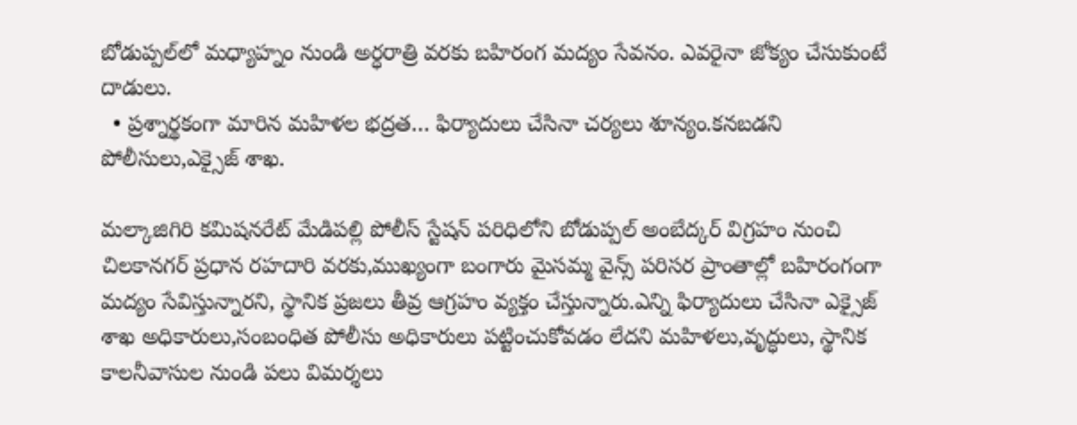బోడుప్పల్‌లో మధ్యాహ్నం నుండి అర్ధరాత్రి వరకు బహిరంగ మద్యం సేవనం. ఎవరైనా జోక్యం చేసుకుంటే దాడులు.
  • ప్రశ్నార్థకంగా మారిన మహిళల భద్రత… ఫిర్యాదులు చేసినా చర్యలు శూన్యం.కనబడని పోలీసులు,ఎక్సైజ్ శాఖ.

మల్కాజిగిరి కమిషనరేట్ మేడిపల్లి పోలీస్ స్టేషన్ పరిధిలోని బోడుప్పల్ అంబేద్కర్ విగ్రహం నుంచి చిలకానగర్ ప్రధాన రహదారి వరకు,ముఖ్యంగా బంగారు మైసమ్మ వైన్స్ పరిసర ప్రాంతాల్లో బహిరంగంగా మద్యం సేవిస్తున్నారని, స్థానిక ప్రజలు తీవ్ర ఆగ్రహం వ్యక్తం చేస్తున్నారు.ఎన్ని ఫిర్యాదులు చేసినా ఎక్సైజ్ శాఖ అధికారులు,సంబంధిత పోలీసు అధికారులు పట్టించుకోవడం లేదని మహిళలు,వృద్ధులు, స్థానిక కాలనీవాసుల నుండి పలు విమర్శలు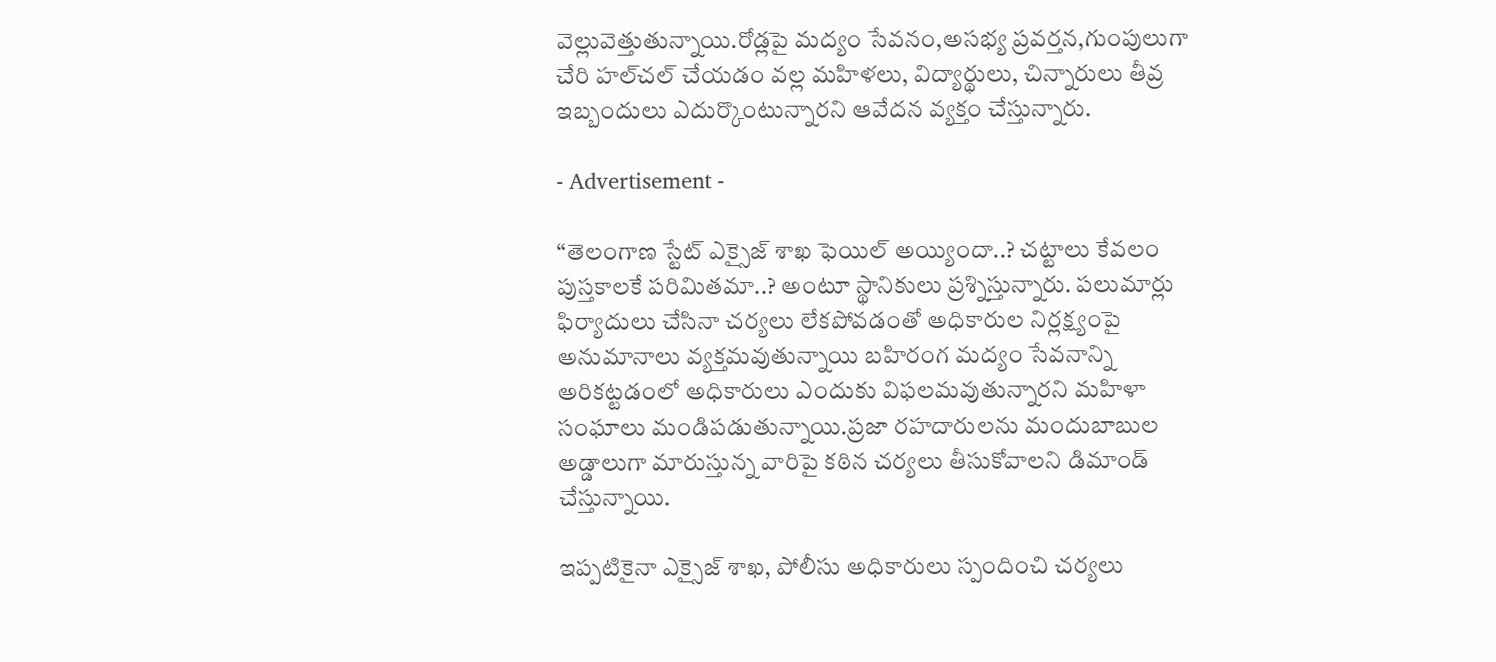వెల్లువెత్తుతున్నాయి.రోడ్లపై మద్యం సేవనం,అసభ్య ప్రవర్తన,గుంపులుగా చేరి హల్‌చల్ చేయడం వల్ల మహిళలు, విద్యార్థులు, చిన్నారులు తీవ్ర ఇబ్బందులు ఎదుర్కొంటున్నారని ఆవేదన వ్యక్తం చేస్తున్నారు.

- Advertisement -

“తెలంగాణ స్టేట్ ఎక్సైజ్ శాఖ ఫెయిల్ అయ్యిందా..? చట్టాలు కేవలం పుస్తకాలకే పరిమితమా..? అంటూ స్థానికులు ప్రశ్నిస్తున్నారు. పలుమార్లు ఫిర్యాదులు చేసినా చర్యలు లేకపోవడంతో అధికారుల నిర్లక్ష్యంపై అనుమానాలు వ్యక్తమవుతున్నాయి బహిరంగ మద్యం సేవనాన్ని అరికట్టడంలో అధికారులు ఎందుకు విఫలమవుతున్నారని మహిళా సంఘాలు మండిపడుతున్నాయి.ప్రజా రహదారులను మందుబాబుల అడ్డాలుగా మారుస్తున్న వారిపై కఠిన చర్యలు తీసుకోవాలని డిమాండ్ చేస్తున్నాయి.

ఇప్పటికైనా ఎక్సైజ్ శాఖ, పోలీసు అధికారులు స్పందించి చర్యలు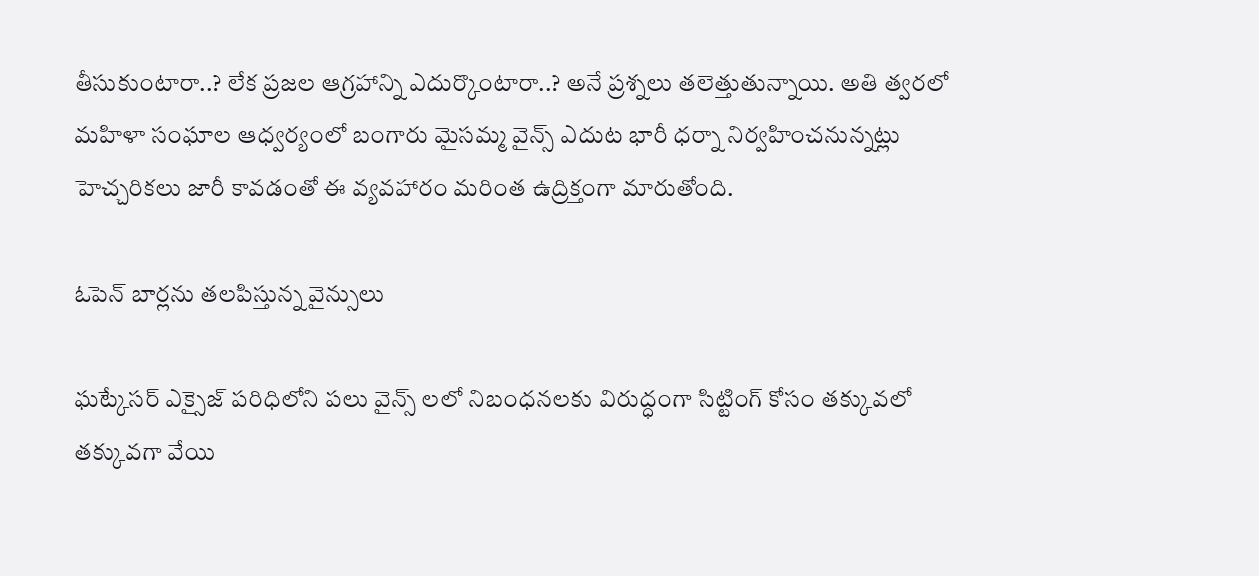తీసుకుంటారా..? లేక ప్రజల ఆగ్రహాన్ని ఎదుర్కొంటారా..? అనే ప్రశ్నలు తలెత్తుతున్నాయి. అతి త్వరలో మహిళా సంఘాల ఆధ్వర్యంలో బంగారు మైసమ్మ వైన్స్ ఎదుట భారీ ధర్నా నిర్వహించనున్నట్లు హెచ్చరికలు జారీ కావడంతో ఈ వ్యవహారం మరింత ఉద్రిక్తంగా మారుతోంది.

ఓపెన్ బార్లను తలపిస్తున్న వైన్సులు

ఘట్కేసర్ ఎక్సైజ్ పరిధిలోని పలు వైన్స్ లలో నిబంధనలకు విరుద్ధంగా సిట్టింగ్ కోసం తక్కువలో తక్కువగా వేయి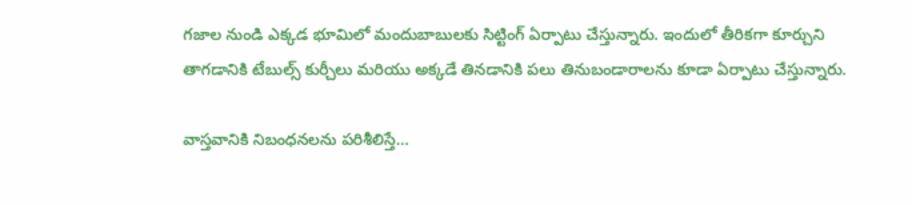గజాల నుండి ఎక్కడ భూమిలో మందుబాబులకు సిట్టింగ్ ఏర్పాటు చేస్తున్నారు. ఇందులో తీరికగా కూర్చుని తాగడానికి టేబుల్స్ కుర్చీలు మరియు అక్కడే తినడానికి పలు తినుబండారాలను కూడా ఏర్పాటు చేస్తున్నారు.

వాస్తవానికి నిబంధనలను పరిశీలిస్తే…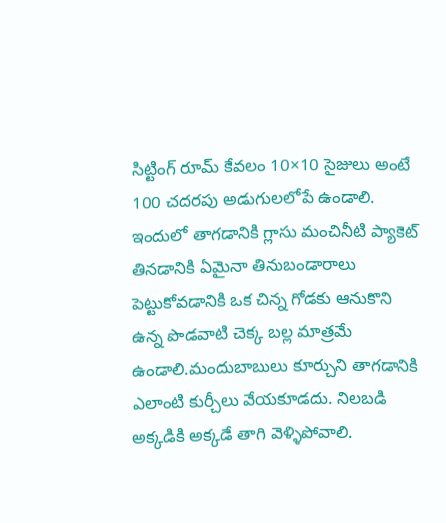సిట్టింగ్ రూమ్ కేవలం 10×10 సైజులు అంటే 100 చదరపు అడుగులలోపే ఉండాలి. ఇందులో తాగడానికి గ్లాసు మంచినీటి ప్యాకెట్ తినడానికి ఏమైనా తినుబండారాలు పెట్టుకోవడానికి ఒక చిన్న గోడకు ఆనుకొని ఉన్న పొడవాటి చెక్క బల్ల మాత్రమే ఉండాలి.మందుబాబులు కూర్చుని తాగడానికి ఎలాంటి కుర్చీలు వేయకూడదు. నిలబడి అక్కడికి అక్కడే తాగి వెళ్ళిపోవాలి.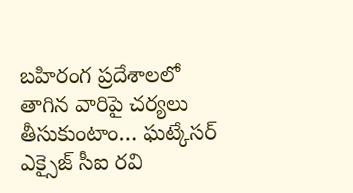బహిరంగ ప్రదేశాలలో తాగిన వారిపై చర్యలు తీసుకుంటాం… ఘట్కేసర్ ఎక్సైజ్ సీఐ రవి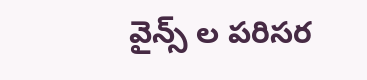వైన్స్ ల పరిసర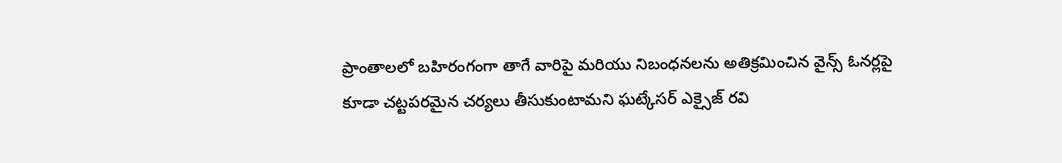ప్రాంతాలలో బహిరంగంగా తాగే వారిపై మరియు నిబంధనలను అతిక్రమించిన వైన్స్ ఓనర్లపై కూడా చట్టపరమైన చర్యలు తీసుకుంటామని ఘట్కేసర్ ఎక్సైజ్ రవి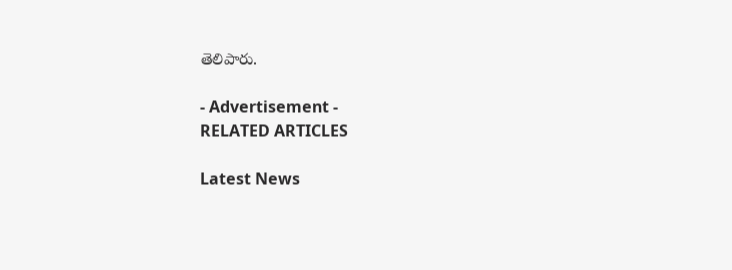తెలిపారు.

- Advertisement -
RELATED ARTICLES

Latest News